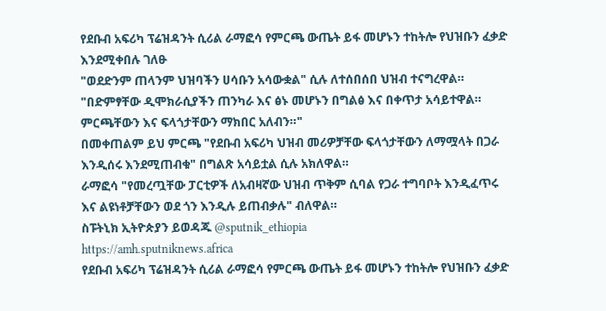የደቡብ አፍሪካ ፕሬዝዳንት ሲሪል ራማፎሳ የምርጫ ውጤት ይፋ መሆኑን ተከትሎ የህዝቡን ፈቃድ እንደሚቀበሉ ገለፁ
"ወደድንም ጠላንም ህዝባችን ሀሳቡን አሳውቋል" ሲሉ ለተሰበሰበ ህዝብ ተናግረዋል። "በድምፃቸው ዲሞክራሲያችን ጠንካራ እና ፅኑ መሆኑን በግልፅ እና በቀጥታ አሳይተዋል። ምርጫቸውን እና ፍላጎታቸውን ማክበር አለብን።"
በመቀጠልም ይህ ምርጫ "የደቡብ አፍሪካ ህዝብ መሪዎቻቸው ፍላጎታቸውን ለማሟላት በጋራ እንዲሰሩ እንደሚጠብቁ" በግልጽ አሳይቷል ሲሉ አክለዋል።
ራማፎሳ "የመረጧቸው ፓርቲዎች ለአብዛኛው ህዝብ ጥቅም ሲባል የጋራ ተግባቦት እንዲፈጥሩ እና ልዩነቶቻቸውን ወደ ጎን እንዲሉ ይጠብቃሉ" ብለዋል።
ስፑትኒክ ኢትዮጵያን ይወዳጁ @sputnik_ethiopia
https://amh.sputniknews.africa
የደቡብ አፍሪካ ፕሬዝዳንት ሲሪል ራማፎሳ የምርጫ ውጤት ይፋ መሆኑን ተከትሎ የህዝቡን ፈቃድ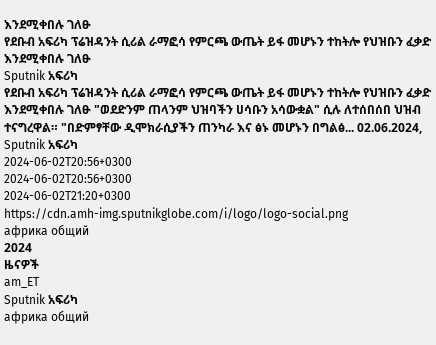እንደሚቀበሉ ገለፁ
የደቡብ አፍሪካ ፕሬዝዳንት ሲሪል ራማፎሳ የምርጫ ውጤት ይፋ መሆኑን ተከትሎ የህዝቡን ፈቃድ እንደሚቀበሉ ገለፁ
Sputnik አፍሪካ
የደቡብ አፍሪካ ፕሬዝዳንት ሲሪል ራማፎሳ የምርጫ ውጤት ይፋ መሆኑን ተከትሎ የህዝቡን ፈቃድ እንደሚቀበሉ ገለፁ "ወደድንም ጠላንም ህዝባችን ሀሳቡን አሳውቋል" ሲሉ ለተሰበሰበ ህዝብ ተናግረዋል። "በድምፃቸው ዲሞክራሲያችን ጠንካራ እና ፅኑ መሆኑን በግልፅ... 02.06.2024, Sputnik አፍሪካ
2024-06-02T20:56+0300
2024-06-02T20:56+0300
2024-06-02T21:20+0300
https://cdn.amh-img.sputnikglobe.com/i/logo/logo-social.png
африка общий
2024
ዜናዎች
am_ET
Sputnik አፍሪካ
африка общий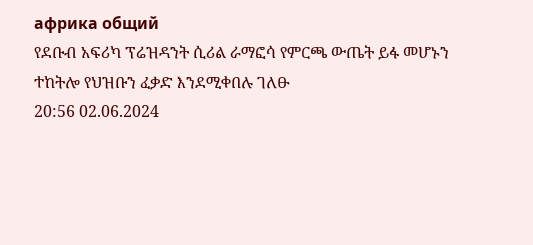африка общий
የደቡብ አፍሪካ ፕሬዝዳንት ሲሪል ራማፎሳ የምርጫ ውጤት ይፋ መሆኑን ተከትሎ የህዝቡን ፈቃድ እንደሚቀበሉ ገለፁ
20:56 02.06.2024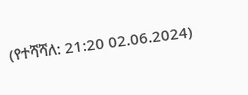(የተሻሻለ: 21:20 02.06.2024)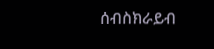ሰብስክራይብ